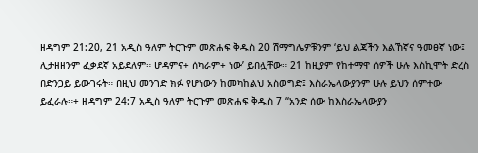ዘዳግም 21:20, 21 አዲስ ዓለም ትርጉም መጽሐፍ ቅዱስ 20 ሽማግሌዎቹንም ‘ይህ ልጃችን እልኸኛና ዓመፀኛ ነው፤ ሊታዘዘንም ፈቃደኛ አይደለም። ሆዳምና+ ሰካራም+ ነው’ ይበሏቸው። 21 ከዚያም የከተማዋ ሰዎች ሁሉ እስኪሞት ድረስ በድንጋይ ይውገሩት። በዚህ መንገድ ክፉ የሆነውን ከመካከልህ አስወግድ፤ እስራኤላውያንም ሁሉ ይህን ሰምተው ይፈራሉ።+ ዘዳግም 24:7 አዲስ ዓለም ትርጉም መጽሐፍ ቅዱስ 7 “አንድ ሰው ከእስራኤላውያን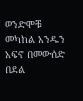ወንድሞቹ መካከል አንዱን አፍኖ በመውሰድ በደል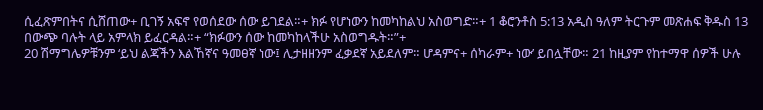ሲፈጽምበትና ሲሸጠው+ ቢገኝ አፍኖ የወሰደው ሰው ይገደል።+ ክፉ የሆነውን ከመካከልህ አስወግድ።+ 1 ቆሮንቶስ 5:13 አዲስ ዓለም ትርጉም መጽሐፍ ቅዱስ 13 በውጭ ባሉት ላይ አምላክ ይፈርዳል።+ “ክፉውን ሰው ከመካከላችሁ አስወግዱት።”+
20 ሽማግሌዎቹንም ‘ይህ ልጃችን እልኸኛና ዓመፀኛ ነው፤ ሊታዘዘንም ፈቃደኛ አይደለም። ሆዳምና+ ሰካራም+ ነው’ ይበሏቸው። 21 ከዚያም የከተማዋ ሰዎች ሁሉ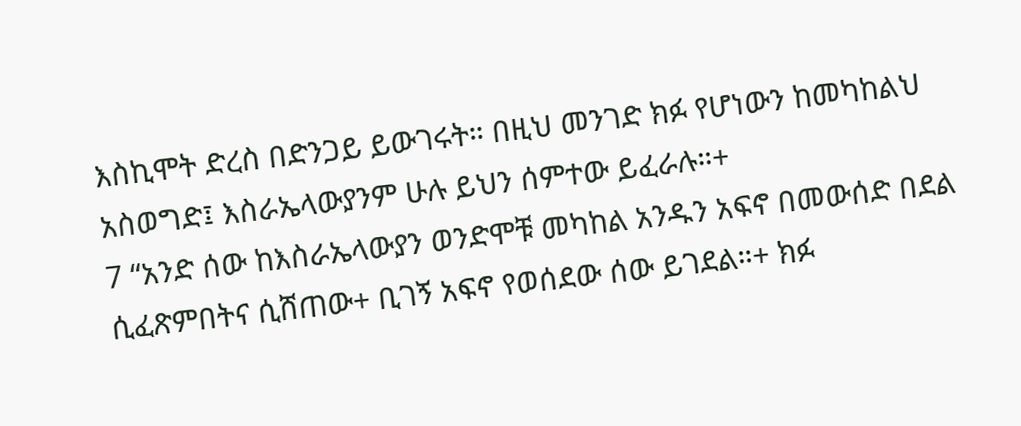እስኪሞት ድረስ በድንጋይ ይውገሩት። በዚህ መንገድ ክፉ የሆነውን ከመካከልህ አስወግድ፤ እስራኤላውያንም ሁሉ ይህን ሰምተው ይፈራሉ።+
7 “አንድ ሰው ከእስራኤላውያን ወንድሞቹ መካከል አንዱን አፍኖ በመውሰድ በደል ሲፈጽምበትና ሲሸጠው+ ቢገኝ አፍኖ የወሰደው ሰው ይገደል።+ ክፉ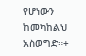የሆነውን ከመካከልህ አስወግድ።+